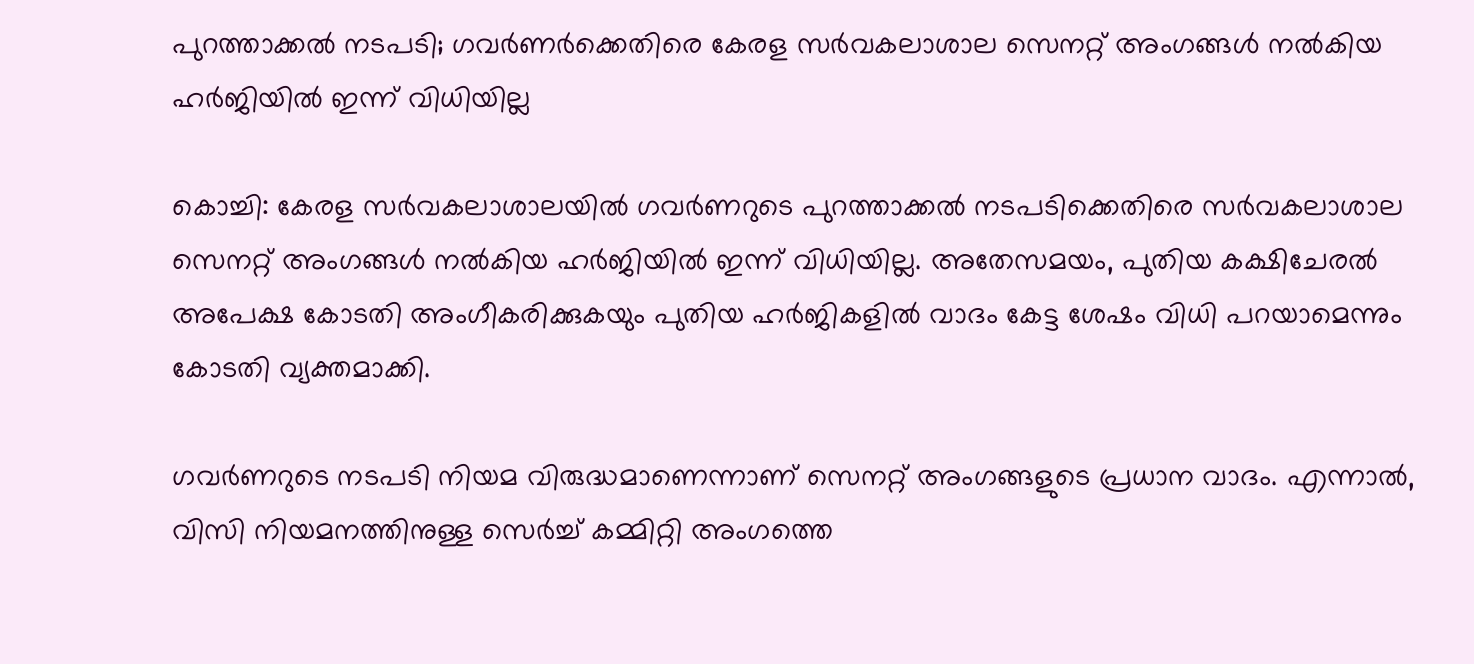പുറത്താക്കല്‍ നടപടി; ഗവര്‍ണര്‍ക്കെതിരെ കേരള സര്‍വകലാശാല സെനറ്റ് അംഗങ്ങള്‍ നല്‍കിയ ഹര്‍ജിയില്‍ ഇന്ന് വിധിയില്ല

കൊച്ചി: കേരള സര്‍വകലാശാലയില്‍ ഗവര്‍ണറുടെ പുറത്താക്കല്‍ നടപടിക്കെതിരെ സര്‍വകലാശാല സെനറ്റ് അംഗങ്ങള്‍ നല്‍കിയ ഹര്‍ജിയില്‍ ഇന്ന് വിധിയില്ല. അതേസമയം, പുതിയ കക്ഷിചേരല്‍ അപേക്ഷ കോടതി അംഗീകരിക്കുകയും പുതിയ ഹര്‍ജികളില്‍ വാദം കേട്ട ശേഷം വിധി പറയാമെന്നും കോടതി വ്യക്തമാക്കി.

ഗവര്‍ണറുടെ നടപടി നിയമ വിരുദ്ധമാണെന്നാണ് സെനറ്റ് അംഗങ്ങളുടെ പ്രധാന വാദം. എന്നാല്‍, വിസി നിയമനത്തിനുള്ള സെര്‍ച്ച് കമ്മിറ്റി അംഗത്തെ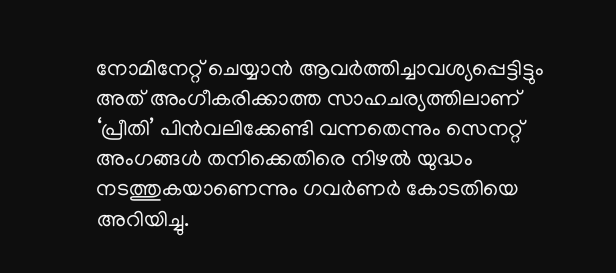നോമിനേറ്റ് ചെയ്യാന്‍ ആവര്‍ത്തിച്ചാവശ്യപ്പെട്ടിട്ടും അത് അംഗീകരിക്കാത്ത സാഹചര്യത്തിലാണ് ‘പ്രീതി’ പിന്‍വലിക്കേണ്ടി വന്നതെന്നും സെനറ്റ് അംഗങ്ങള്‍ തനിക്കെതിരെ നിഴല്‍ യുദ്ധം നടത്തുകയാണെന്നും ഗവര്‍ണര്‍ കോടതിയെ അറിയിച്ചു.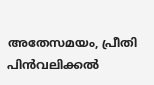അതേസമയം, പ്രീതി പിന്‍വലിക്കല്‍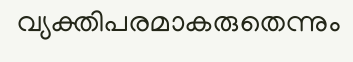വ്യക്തിപരമാകരുതെന്നും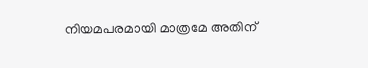നിയമപരമായി മാത്രമേ അതിന്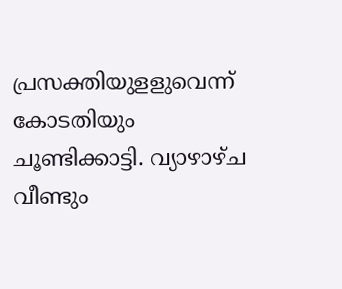പ്രസക്തിയുളളുവെന്ന് കോടതിയും ചൂണ്ടിക്കാട്ടി. വ്യാഴാഴ്ച വീണ്ടും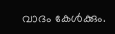വാദം കേള്‍ക്കും.